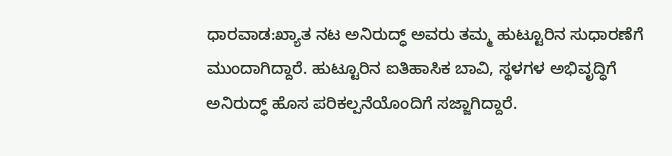ಧಾರವಾಡ:ಖ್ಯಾತ ನಟ ಅನಿರುದ್ಧ್ ಅವರು ತಮ್ಮ ಹುಟ್ಟೂರಿನ ಸುಧಾರಣೆಗೆ ಮುಂದಾಗಿದ್ದಾರೆ. ಹುಟ್ಟೂರಿನ ಐತಿಹಾಸಿಕ ಬಾವಿ, ಸ್ಥಳಗಳ ಅಭಿವೃದ್ಧಿಗೆ ಅನಿರುದ್ಧ್ ಹೊಸ ಪರಿಕಲ್ಪನೆಯೊಂದಿಗೆ ಸಜ್ಜಾಗಿದ್ದಾರೆ.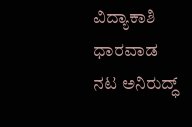ವಿದ್ಯಾಕಾಶಿ ಧಾರವಾಡ ನಟ ಅನಿರುದ್ಧ್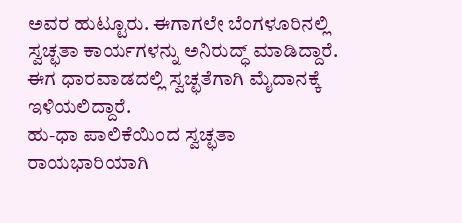ಅವರ ಹುಟ್ಟೂರು. ಈಗಾಗಲೇ ಬೆಂಗಳೂರಿನಲ್ಲಿ ಸ್ವಚ್ಛತಾ ಕಾರ್ಯಗಳನ್ನು ಅನಿರುದ್ಧ್ ಮಾಡಿದ್ದಾರೆ. ಈಗ ಧಾರವಾಡದಲ್ಲಿ ಸ್ವಚ್ಛತೆಗಾಗಿ ಮೈದಾನಕ್ಕೆ ಇಳಿಯಲಿದ್ದಾರೆ.
ಹು-ಧಾ ಪಾಲಿಕೆಯಿಂದ ಸ್ವಚ್ಛತಾ ರಾಯಭಾರಿಯಾಗಿ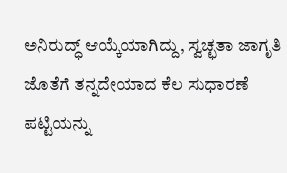ಅನಿರುದ್ಧ್‌ ಆಯ್ಕೆಯಾಗಿದ್ದು, ಸ್ವಚ್ಛತಾ ಜಾಗೃತಿ ಜೊತೆಗೆ ತನ್ನದೇಯಾದ ಕೆಲ ಸುಧಾರಣೆ ಪಟ್ಟಿಯನ್ನು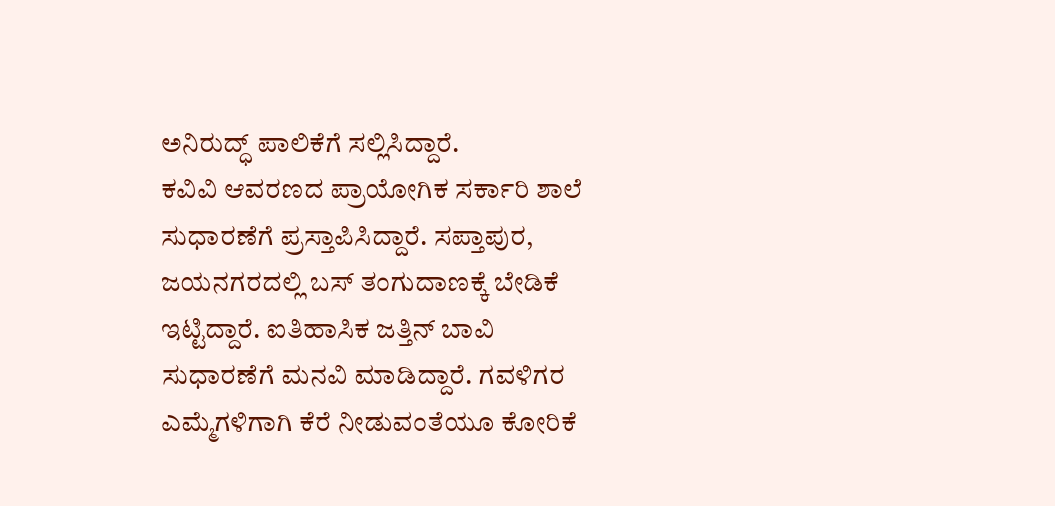ಅನಿರುದ್ಧ್ ಪಾಲಿಕೆಗೆ ಸಲ್ಲಿಸಿದ್ದಾರೆ.
ಕವಿವಿ ಆವರಣದ ಪ್ರಾಯೋಗಿಕ ಸರ್ಕಾರಿ ಶಾಲೆ ಸುಧಾರಣೆಗೆ ಪ್ರಸ್ತಾಪಿಸಿದ್ದಾರೆ. ಸಪ್ತಾಪುರ, ಜಯನಗರದಲ್ಲಿ ಬಸ್ ತಂಗುದಾಣಕ್ಕೆ ಬೇಡಿಕೆ ಇಟ್ಟಿದ್ದಾರೆ. ಐತಿಹಾಸಿಕ ಜತ್ತಿನ್ ಬಾವಿ ಸುಧಾರಣೆಗೆ ಮನವಿ ಮಾಡಿದ್ದಾರೆ. ಗವಳಿಗರ ಎಮ್ಮೆಗಳಿಗಾಗಿ ಕೆರೆ ನೀಡುವಂತೆಯೂ ಕೋರಿಕೆ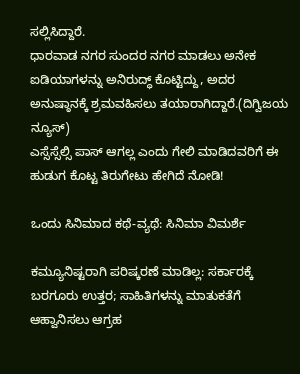ಸಲ್ಲಿಸಿದ್ದಾರೆ.
ಧಾರವಾಡ ನಗರ ಸುಂದರ ನಗರ ಮಾಡಲು ಅನೇಕ ಐಡಿಯಾಗಳನ್ನು ಅನಿರುದ್ಧ್ ಕೊಟ್ಟಿದ್ದು, ಅದರ ಅನುಷ್ಠಾನಕ್ಕೆ ಶ್ರಮವಹಿಸಲು ತಯಾರಾಗಿದ್ದಾರೆ.(ದಿಗ್ವಿಜಯ ನ್ಯೂಸ್)
ಎಸ್ಸೆಸ್ಸೆಲ್ಸಿ ಪಾಸ್ ಆಗಲ್ಲ ಎಂದು ಗೇಲಿ ಮಾಡಿದವರಿಗೆ ಈ ಹುಡುಗ ಕೊಟ್ಟ ತಿರುಗೇಟು ಹೇಗಿದೆ ನೋಡಿ!

ಒಂದು ಸಿನಿಮಾದ ಕಥೆ-ವ್ಯಥೆ: ಸಿನಿಮಾ ವಿಮರ್ಶೆ

ಕಮ್ಯೂನಿಷ್ಟರಾಗಿ ಪರಿಷ್ಕರಣೆ ಮಾಡಿಲ್ಲ: ಸರ್ಕಾರಕ್ಕೆ ಬರಗೂರು ಉತ್ತರ; ಸಾಹಿತಿಗಳನ್ನು ಮಾತುಕತೆಗೆ ಆಹ್ವಾನಿಸಲು ಆಗ್ರಹ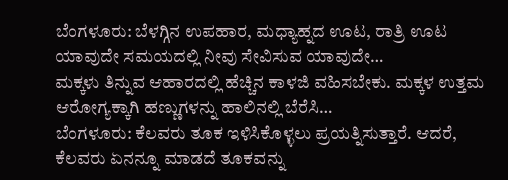ಬೆಂಗಳೂರು: ಬೆಳಗ್ಗಿನ ಉಪಹಾರ, ಮಧ್ಯಾಹ್ನದ ಊಟ, ರಾತ್ರಿ ಊಟ ಯಾವುದೇ ಸಮಯದಲ್ಲಿ ನೀವು ಸೇವಿಸುವ ಯಾವುದೇ…
ಮಕ್ಕಳು ತಿನ್ನುವ ಆಹಾರದಲ್ಲಿ ಹೆಚ್ಚಿನ ಕಾಳಜಿ ವಹಿಸಬೇಕು. ಮಕ್ಕಳ ಉತ್ತಮ ಆರೋಗ್ಯಕ್ಕಾಗಿ ಹಣ್ಣುಗಳನ್ನು ಹಾಲಿನಲ್ಲಿ ಬೆರೆಸಿ…
ಬೆಂಗಳೂರು: ಕೆಲವರು ತೂಕ ಇಳಿಸಿಕೊಳ್ಳಲು ಪ್ರಯತ್ನಿಸುತ್ತಾರೆ. ಆದರೆ, ಕೆಲವರು ಏನನ್ನೂ ಮಾಡದೆ ತೂಕವನ್ನು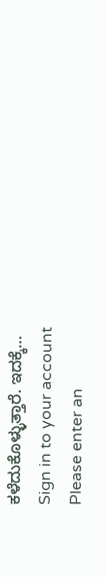ಕಳೆದುಕೊಳ್ಳುತ್ತಾರೆ. ಇದಕ್ಕೆ…
Sign in to your account
Please enter an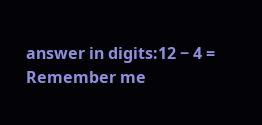answer in digits:12 − 4 =
Remember me